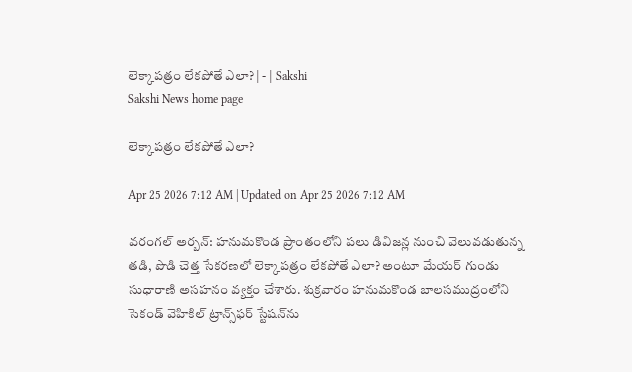లెక్కాపత్రం లేకపోతే ఎలా? | - | Sakshi
Sakshi News home page

లెక్కాపత్రం లేకపోతే ఎలా?

Apr 25 2026 7:12 AM | Updated on Apr 25 2026 7:12 AM

వరంగల్‌ అర్బన్‌: హనుమకొండ ప్రాంతంలోని పలు డివిజన్ల నుంచి వెలువడుతున్న తడి, పొడి చెత్త సేకరణలో లెక్కాపత్రం లేకపోతే ఎలా? అంటూ మేయర్‌ గుండు సుధారాణి అసహనం వ్యక్తం చేశారు. శుక్రవారం హనుమకొండ బాలసముద్రంలోని సెకండ్‌ వెహికిల్‌ ట్రాన్స్‌ఫర్‌ స్టేషన్‌ను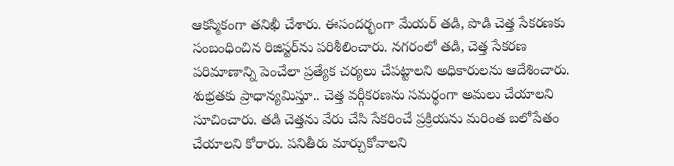ఆకస్మికంగా తనిఖీ చేశారు. ఈసందర్భంగా మేయర్‌ తడి, పొడి చెత్త సేకరణకు సంబంధించిన రిజిస్టర్‌ను పరిశీలించారు. నగరంలో తడి, చెత్త సేకరణ పరిమాణాన్ని పెంచేలా ప్రత్యేక చర్యలు చేపట్టాలని అధికారులను ఆదేశించారు. శుభ్రతకు ప్రాధాన్యమిస్తూ.. చెత్త వర్గీకరణను సమర్థంగా అమలు చేయాలని సూచించారు. తడి చెత్తను వేరు చేసి సేకరించే ప్రక్రియను మరింత బలోపేతం చేయాలని కోరారు. పనితీరు మార్చుకోవాలని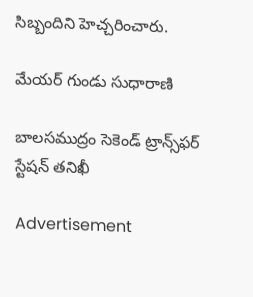సిబ్బందిని హెచ్చరించారు.

మేయర్‌ గుండు సుధారాణి

బాలసముద్రం సెకెండ్‌ ట్రాన్స్‌ఫర్‌ స్టేషన్‌ తనిఖీ

Advertisement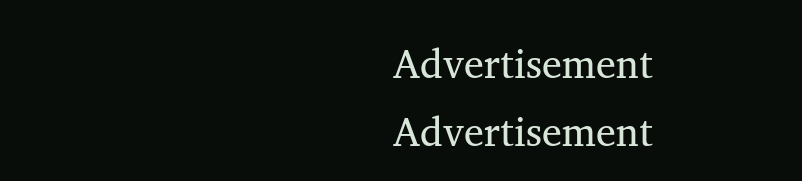Advertisement
Advertisement